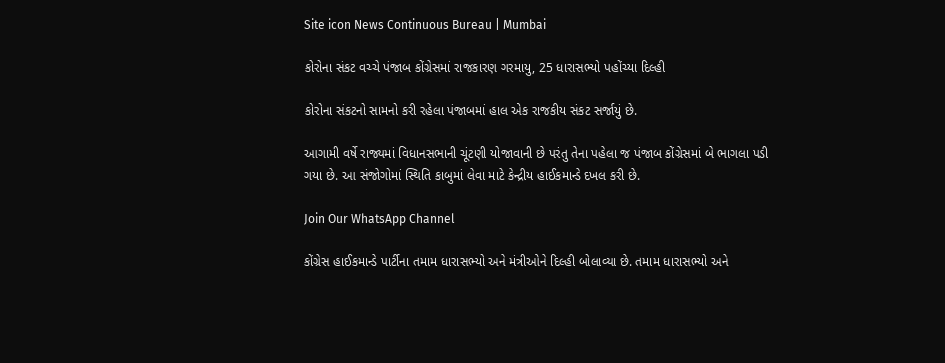Site icon News Continuous Bureau | Mumbai

કોરોના સંકટ વચ્ચે પંજાબ કોંગ્રેસમાં રાજકારણ ગરમાયુ, 25 ધારાસભ્યો પહોંચ્યા દિલ્હી

કોરોના સંકટનો સામનો કરી રહેલા પંજાબમાં હાલ એક રાજકીય સંકટ સર્જાયું છે.

આગામી વર્ષે રાજ્યમાં વિધાનસભાની ચૂંટણી યોજાવાની છે પરંતુ તેના પહેલા જ પંજાબ કોંગ્રેસમાં બે ભાગલા પડી ગયા છે. આ સંજોગોમાં સ્થિતિ કાબુમાં લેવા માટે કેન્દ્રીય હાઈકમાન્ડે દખલ કરી છે.

Join Our WhatsApp Channel

કોંગ્રેસ હાઈકમાન્ડે પાર્ટીના તમામ ધારાસભ્યો અને મંત્રીઓને દિલ્હી બોલાવ્યા છે. તમામ ધારાસભ્યો અને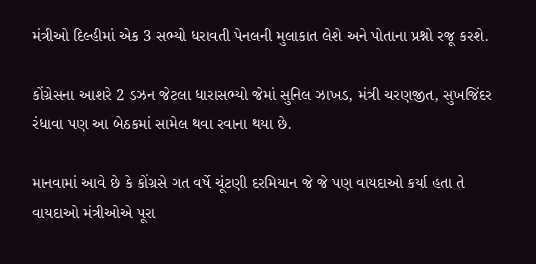મંત્રીઓ દિલ્હીમાં એક 3 સભ્યો ધરાવતી પેનલની મુલાકાત લેશે અને પોતાના પ્રશ્નો રજૂ કરશે.

કોંગ્રેસના આશરે 2 ડઝન જેટલા ધારાસભ્યો જેમાં સુનિલ ઝાખડ, મંત્રી ચરણજીત, સુખજિંદર રંધાવા પણ આ બેઠકમાં સામેલ થવા રવાના થયા છે.

માનવામાં આવે છે કે કોંગ્રસે ગત વર્ષે ચૂંટણી દરમિયાન જે જે પણ વાયદાઓ કર્યા હતા તે વાયદાઓ મંત્રીઓએ પૂરા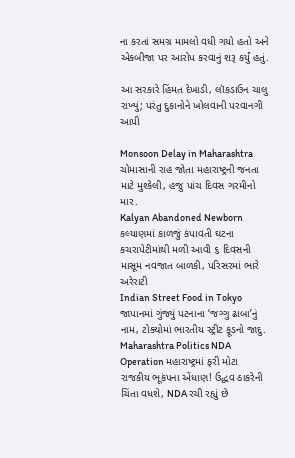ના કરતાં સમગ્ર મામલો વધી ગયો હતો અને એકબીજા પર આરોપ કરવાનું શરૂ કર્યું હતું.

આ સરકારે હિંમત દેખાડી, લૉકડાઉન ચાલુ રાખ્યું; પરંતુ દુકાનોને ખોલવાની પરવાનગી આપી

Monsoon Delay in Maharashtra ચોમાસાની રાહ જોતા મહારાષ્ટ્રની જનતા માટે મુશ્કેલી, હજુ પાંચ દિવસ ગરમીનો માર.
Kalyan Abandoned Newborn કલ્યાણમાં કાળજું કંપાવતી ઘટના કચરાપેટીમાંથી મળી આવી ૬ દિવસની માસૂમ નવજાત બાળકી, પરિસરમાં ભારે અરેરાટી
Indian Street Food in Tokyo જાપાનમાં ગુંજ્યું પટનાના ‘જગ્ગુ ઢાબા’નું નામ, ટોક્યોમાં ભારતીય સ્ટ્રીટ ફૂડનો જાદુ.
Maharashtra Politics NDA Operation મહારાષ્ટ્રમાં ફરી મોટા રાજકીય ભૂકંપના એંધાણ! ઉદ્ધવ ઠાકરેની ચિંતા વધશે, NDA રચી રહ્યું છે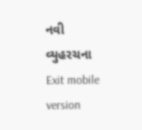નવી વ્યુહરચના
Exit mobile version